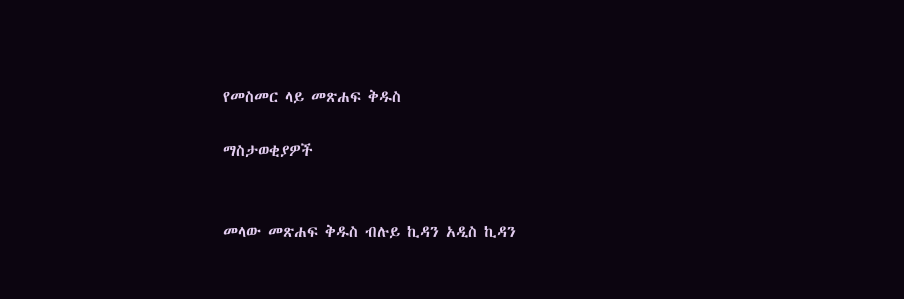የመስመር ላይ መጽሐፍ ቅዱስ

ማስታወቂያዎች


መላው መጽሐፍ ቅዱስ ብሉይ ኪዳን አዲስ ኪዳን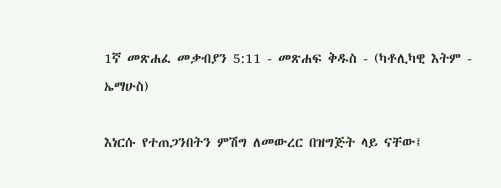1ኛ መጽሐፈ መቃብያን 5:11 - መጽሐፍ ቅዱስ - (ካቶሊካዊ እትም - ኤማሁስ)

እነርሱ የተጠጋንበትን ምሽግ ለመውረር በዝግጅት ላይ ናቸው፤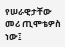የሠራዊታቸው መሪ ጢሞቴዎስ ነው፤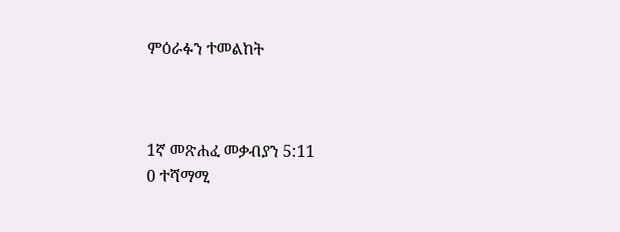ምዕራፉን ተመልከት



1ኛ መጽሐፈ መቃብያን 5:11
0 ተሻማሚ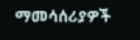ማመሳሰሪያዎች